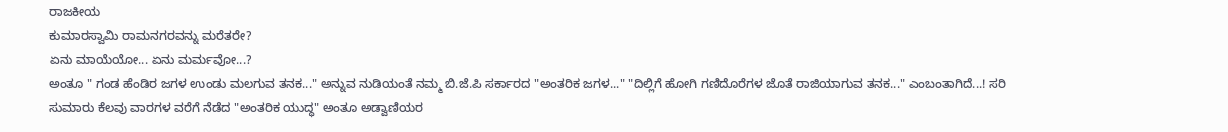ರಾಜಕೀಯ
ಕುಮಾರಸ್ವಾಮಿ ರಾಮನಗರವನ್ನು ಮರೆತರೇ?
ಏನು ಮಾಯೆಯೋ... ಏನು ಮರ್ಮವೋ...?
ಅಂತೂ " ಗಂಡ ಹೆಂಡಿರ ಜಗಳ ಉಂಡು ಮಲಗುವ ತನಕ..." ಅನ್ನುವ ನುಡಿಯಂತೆ ನಮ್ಮ ಬಿ.ಜೆ.ಪಿ ಸರ್ಕಾರದ "ಅಂತರಿಕ ಜಗಳ..." "ದಿಲ್ಲಿಗೆ ಹೋಗಿ ಗಣಿದೊರೆಗಳ ಜೊತೆ ರಾಜಿಯಾಗುವ ತನಕ..." ಎಂಬಂತಾಗಿದೆ...! ಸರಿ ಸುಮಾರು ಕೆಲವು ವಾರಗಳ ವರೆಗೆ ನೆಡೆದ "ಅಂತರಿಕ ಯುದ್ಧ" ಅಂತೂ ಅಡ್ವಾಣಿಯರ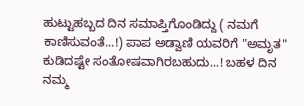ಹುಟ್ಟುಹಬ್ಬದ ದಿನ ಸಮಾಪ್ತಿಗೊಂಡಿದ್ದು ( ನಮಗೆ ಕಾಣಿಸುವಂತೆ...!) ಪಾಪ ಅಡ್ವಾಣಿ ಯವರಿಗೆ "ಅಮೃತ" ಕುಡಿದಷ್ಟೇ ಸಂತೋಷವಾಗಿರಬಹುದು...! ಬಹಳ ದಿನ ನಮ್ಮ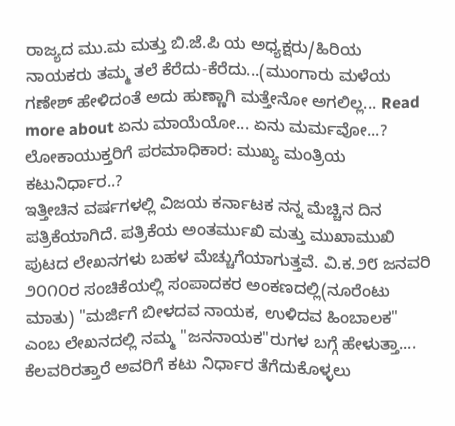ರಾಜ್ಯದ ಮು.ಮ ಮತ್ತು ಬಿ.ಜೆ.ಪಿ ಯ ಅಧ್ಯಕ್ಷರು/ಹಿರಿಯ ನಾಯಕರು ತಮ್ಮ ತಲೆ ಕೆರೆದು-ಕೆರೆದು...(ಮುಂಗಾರು ಮಳೆಯ ಗಣೇಶ್ ಹೇಳಿದಂತೆ ಅದು ಹುಣ್ಣಾಗಿ ಮತ್ತೇನೋ ಅಗಲಿಲ್ಲ... Read more about ಏನು ಮಾಯೆಯೋ... ಏನು ಮರ್ಮವೋ...?
ಲೋಕಾಯುಕ್ತರಿಗೆ ಪರಮಾಧಿಕಾರ: ಮುಖ್ಯ ಮಂತ್ರಿಯ ಕಟುನಿರ್ಧಾರ..?
ಇತ್ತೀಚಿನ ವರ್ಷಗಳಲ್ಲಿ ವಿಜಯ ಕರ್ನಾಟಕ ನನ್ನ ಮೆಚ್ಚಿನ ದಿನ ಪತ್ರಿಕೆಯಾಗಿದೆ. ಪತ್ರಿಕೆಯ ಅಂತರ್ಮುಖಿ ಮತ್ತು ಮುಖಾಮುಖಿ ಪುಟದ ಲೇಖನಗಳು ಬಹಳ ಮೆಚ್ಚುಗೆಯಾಗುತ್ತವೆ. ವಿ.ಕ.೨೮ ಜನವರಿ ೨೦೧೦ರ ಸಂಚಿಕೆಯಲ್ಲಿ ಸಂಪಾದಕರ ಅಂಕಣದಲ್ಲಿ(ನೂರೆಂಟು ಮಾತು) "ಮರ್ಜಿಗೆ ಬೀಳದವ ನಾಯಕ, ಉಳಿದವ ಹಿಂಬಾಲಕ" ಎಂಬ ಲೇಖನದಲ್ಲಿ ನಮ್ಮ "ಜನನಾಯಕ"ರುಗಳ ಬಗ್ಗೆ ಹೇಳುತ್ತಾ.... ಕೆಲವರಿರತ್ತಾರೆ ಅವರಿಗೆ ಕಟು ನಿರ್ಧಾರ ತೆಗೆದುಕೊಳ್ಳಲು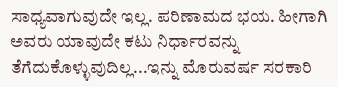ಸಾಧ್ಯವಾಗುವುದೇ ಇಲ್ಲ. ಪರಿಣಾಮದ ಭಯ. ಹೀಗಾಗಿ ಅವರು ಯಾವುದೇ ಕಟು ನಿರ್ಧಾರವನ್ನು ತೆಗೆದುಕೊಳ್ಳುವುದಿಲ್ಲ...ಇನ್ನು ಮೊರುವರ್ಷ ಸರಕಾರಿ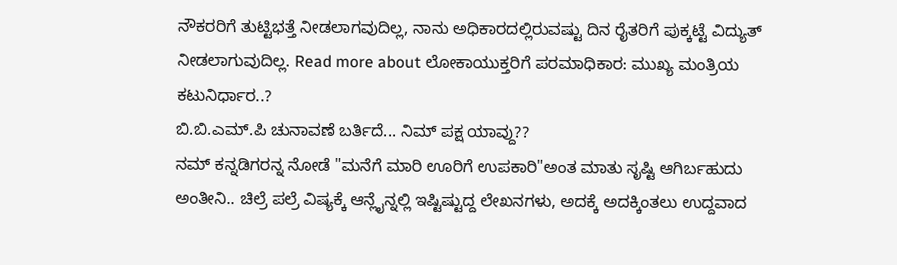ನೌಕರರಿಗೆ ತುಟ್ಟಿಭತ್ತೆ ನೀಡಲಾಗವುದಿಲ್ಲ, ನಾನು ಅಧಿಕಾರದಲ್ಲಿರುವಷ್ಟು ದಿನ ರೈತರಿಗೆ ಪುಕ್ಕಟ್ಟೆ ವಿದ್ಯುತ್ ನೀಡಲಾಗುವುದಿಲ್ಲ. Read more about ಲೋಕಾಯುಕ್ತರಿಗೆ ಪರಮಾಧಿಕಾರ: ಮುಖ್ಯ ಮಂತ್ರಿಯ ಕಟುನಿರ್ಧಾರ..?
ಬಿ.ಬಿ.ಎಮ್.ಪಿ ಚುನಾವಣೆ ಬರ್ತಿದೆ... ನಿಮ್ ಪಕ್ಷ ಯಾವ್ದು??
ನಮ್ ಕನ್ನಡಿಗರನ್ನ ನೋಡೆ "ಮನೆಗೆ ಮಾರಿ ಊರಿಗೆ ಉಪಕಾರಿ"ಅಂತ ಮಾತು ಸೃಷ್ಟಿ ಆಗಿರ್ಬಹುದು ಅಂತೀನಿ.. ಚಿಲ್ರೆ ಪಲ್ರೆ ವಿಷ್ಯಕ್ಕೆ ಆನ್ಲೈನ್ನಲ್ಲಿ ಇಷ್ಟಿಷ್ಟುದ್ದ ಲೇಖನಗಳು, ಅದಕ್ಕೆ ಅದಕ್ಕಿಂತಲು ಉದ್ದವಾದ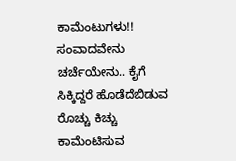ಕಾಮೆಂಟುಗಳು!! ಸಂವಾದವೇನು ಚರ್ಚೆಯೇನು.. ಕೈಗೆ ಸಿಕ್ಕಿದ್ದರೆ ಹೊಡೆದೆಬಿಡುವ ರೊಚ್ಚು ಕಿಚ್ಚು ಕಾಮೆಂಟಿಸುವ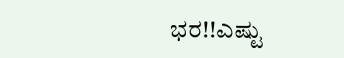ಭರ!!ಎಷ್ಟು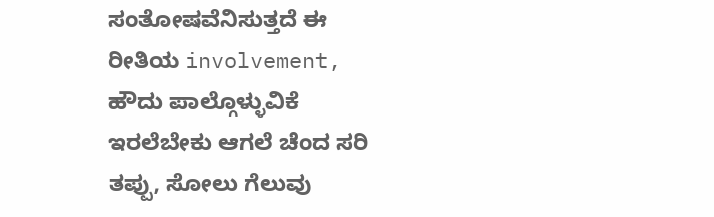ಸಂತೋಷವೆನಿಸುತ್ತದೆ ಈ ರೀತಿಯ involvement, ಹೌದು ಪಾಲ್ಗೊಳ್ಳುವಿಕೆ ಇರಲೆಬೇಕು ಆಗಲೆ ಚೆಂದ ಸರಿ ತಪ್ಪು, ಸೋಲು ಗೆಲುವು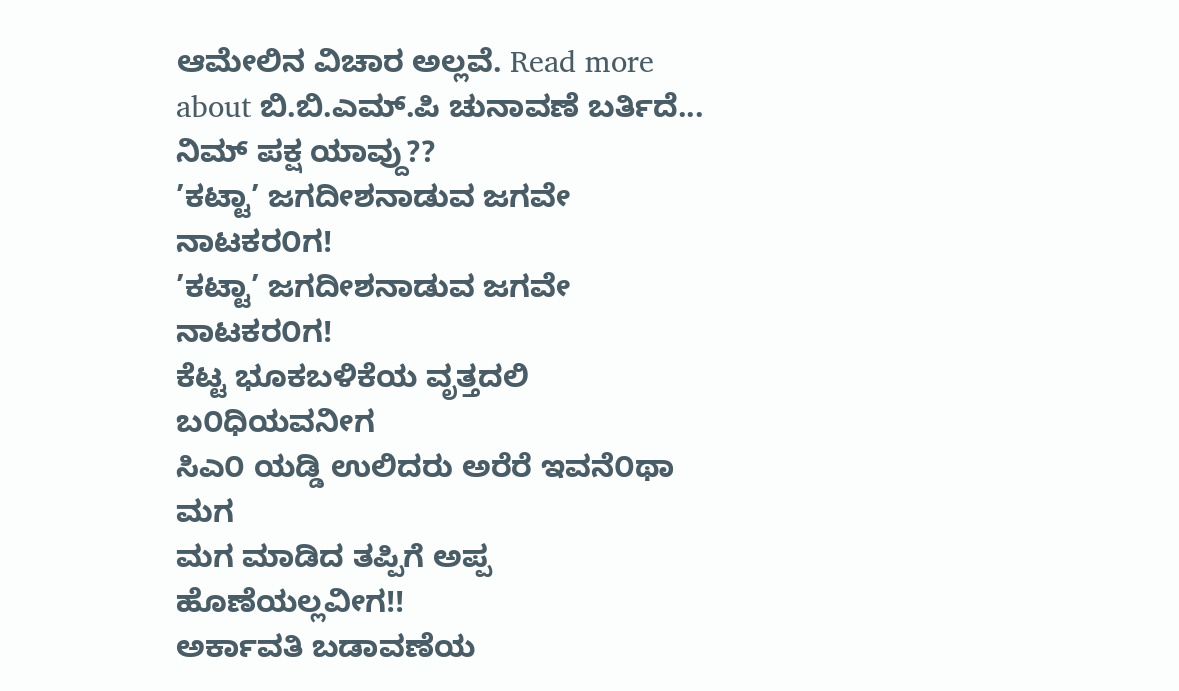ಆಮೇಲಿನ ವಿಚಾರ ಅಲ್ಲವೆ. Read more about ಬಿ.ಬಿ.ಎಮ್.ಪಿ ಚುನಾವಣೆ ಬರ್ತಿದೆ... ನಿಮ್ ಪಕ್ಷ ಯಾವ್ದು??
’ಕಟ್ಟಾ’ ಜಗದೀಶನಾಡುವ ಜಗವೇ ನಾಟಕರ೦ಗ!
’ಕಟ್ಟಾ’ ಜಗದೀಶನಾಡುವ ಜಗವೇ ನಾಟಕರ೦ಗ!
ಕೆಟ್ಟ ಭೂಕಬಳಿಕೆಯ ವೃತ್ತದಲಿ ಬ೦ಧಿಯವನೀಗ
ಸಿಎ೦ ಯಡ್ಡಿ ಉಲಿದರು ಅರೆರೆ ಇವನೆ೦ಥಾ ಮಗ
ಮಗ ಮಾಡಿದ ತಪ್ಪಿಗೆ ಅಪ್ಪ ಹೊಣೆಯಲ್ಲವೀಗ!!
ಅರ್ಕಾವತಿ ಬಡಾವಣೆಯ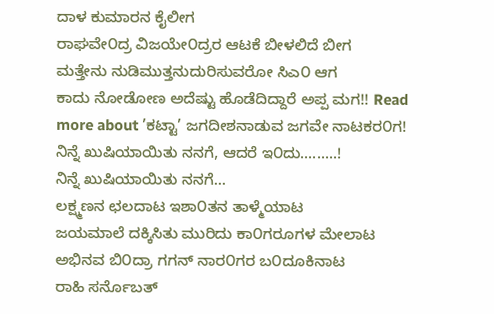ದಾಳ ಕುಮಾರನ ಕೈಲೀಗ
ರಾಘವೇ೦ದ್ರ ವಿಜಯೇ೦ದ್ರರ ಆಟಕೆ ಬೀಳಲಿದೆ ಬೀಗ
ಮತ್ತೇನು ನುಡಿಮುತ್ತನುದುರಿಸುವರೋ ಸಿಎ೦ ಆಗ
ಕಾದು ನೋಡೋಣ ಅದೆಷ್ಟು ಹೊಡೆದಿದ್ದಾರೆ ಅಪ್ಪ ಮಗ!! Read more about ’ಕಟ್ಟಾ’ ಜಗದೀಶನಾಡುವ ಜಗವೇ ನಾಟಕರ೦ಗ!
ನಿನ್ನೆ ಖುಷಿಯಾಯಿತು ನನಗೆ, ಆದರೆ ಇ೦ದು.........!
ನಿನ್ನೆ ಖುಷಿಯಾಯಿತು ನನಗೆ...
ಲಕ್ಷ್ಮಣನ ಛಲದಾಟ ಇಶಾ೦ತನ ತಾಳ್ಮೆಯಾಟ
ಜಯಮಾಲೆ ದಕ್ಕಿಸಿತು ಮುರಿದು ಕಾ೦ಗರೂಗಳ ಮೇಲಾಟ
ಅಭಿನವ ಬಿ೦ದ್ರಾ ಗಗನ್ ನಾರ೦ಗರ ಬ೦ದೂಕಿನಾಟ
ರಾಹಿ ಸರ್ನೊಬತ್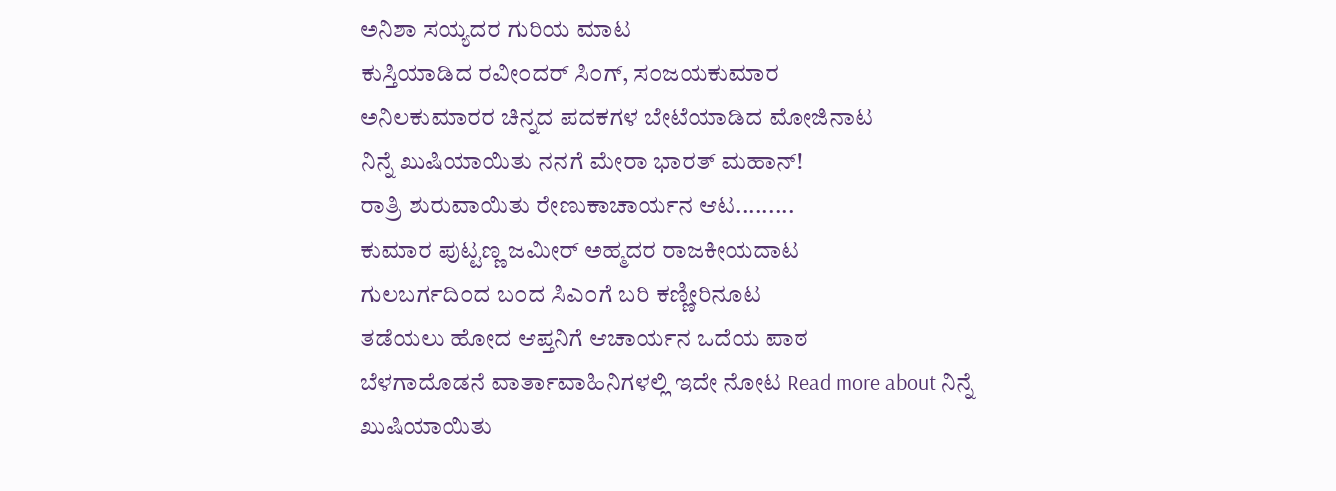ಅನಿಶಾ ಸಯ್ಯದರ ಗುರಿಯ ಮಾಟ
ಕುಸ್ತಿಯಾಡಿದ ರವೀ೦ದರ್ ಸಿ೦ಗ್, ಸ೦ಜಯಕುಮಾರ
ಅನಿಲಕುಮಾರರ ಚಿನ್ನದ ಪದಕಗಳ ಬೇಟೆಯಾಡಿದ ಮೋಜಿನಾಟ
ನಿನ್ನೆ ಖುಷಿಯಾಯಿತು ನನಗೆ ಮೇರಾ ಭಾರತ್ ಮಹಾನ್!
ರಾತ್ರಿ ಶುರುವಾಯಿತು ರೇಣುಕಾಚಾರ್ಯನ ಆಟ.........
ಕುಮಾರ ಪುಟ್ಟಣ್ಣ ಜಮೀರ್ ಅಹ್ಮದರ ರಾಜಕೀಯದಾಟ
ಗುಲಬರ್ಗದಿ೦ದ ಬ೦ದ ಸಿಎ೦ಗೆ ಬರಿ ಕಣ್ಣೀರಿನೂಟ
ತಡೆಯಲು ಹೋದ ಆಪ್ತನಿಗೆ ಆಚಾರ್ಯನ ಒದೆಯ ಪಾಠ
ಬೆಳಗಾದೊಡನೆ ವಾರ್ತಾವಾಹಿನಿಗಳಲ್ಲಿ ಇದೇ ನೋಟ Read more about ನಿನ್ನೆ ಖುಷಿಯಾಯಿತು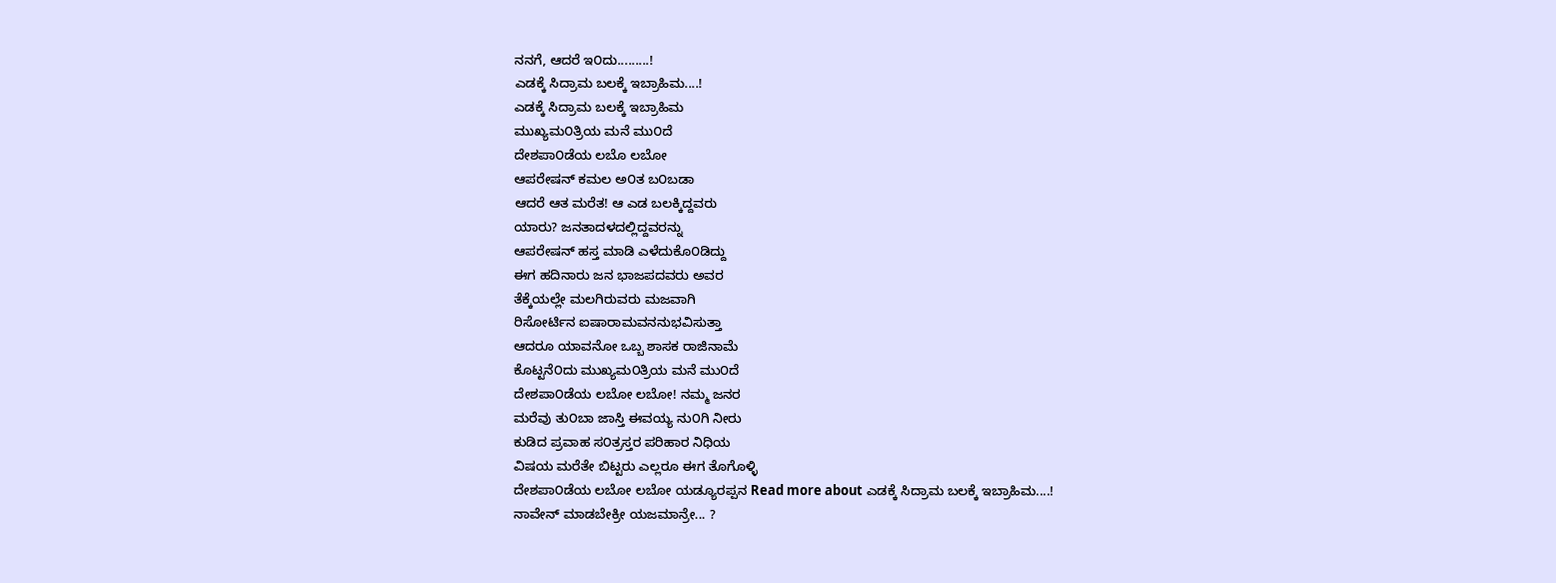ನನಗೆ, ಆದರೆ ಇ೦ದು.........!
ಎಡಕ್ಕೆ ಸಿದ್ರಾಮ ಬಲಕ್ಕೆ ಇಬ್ರಾಹಿಮ....!
ಎಡಕ್ಕೆ ಸಿದ್ರಾಮ ಬಲಕ್ಕೆ ಇಬ್ರಾಹಿಮ
ಮುಖ್ಯಮ೦ತ್ರಿಯ ಮನೆ ಮು೦ದೆ
ದೇಶಪಾ೦ಡೆಯ ಲಬೊ ಲಬೋ
ಆಪರೇಷನ್ ಕಮಲ ಅ೦ತ ಬ೦ಬಡಾ
ಆದರೆ ಆತ ಮರೆತ! ಆ ಎಡ ಬಲಕ್ಕಿದ್ದವರು
ಯಾರು? ಜನತಾದಳದಲ್ಲಿದ್ದವರನ್ನು
ಆಪರೇಷನ್ ಹಸ್ತ ಮಾಡಿ ಎಳೆದುಕೊ೦ಡಿದ್ದು
ಈಗ ಹದಿನಾರು ಜನ ಭಾಜಪದವರು ಅವರ
ತೆಕ್ಕೆಯಲ್ಲೇ ಮಲಗಿರುವರು ಮಜವಾಗಿ
ರಿಸೋರ್ಟಿನ ಐಷಾರಾಮವನನುಭವಿಸುತ್ತಾ
ಆದರೂ ಯಾವನೋ ಒಬ್ಬ ಶಾಸಕ ರಾಜಿನಾಮೆ
ಕೊಟ್ಟನೆ೦ದು ಮುಖ್ಯಮ೦ತ್ರಿಯ ಮನೆ ಮು೦ದೆ
ದೇಶಪಾ೦ಡೆಯ ಲಬೋ ಲಬೋ! ನಮ್ಮ ಜನರ
ಮರೆವು ತು೦ಬಾ ಜಾಸ್ತಿ ಈವಯ್ಯ ನು೦ಗಿ ನೀರು
ಕುಡಿದ ಪ್ರವಾಹ ಸ೦ತ್ರಸ್ತರ ಪರಿಹಾರ ನಿಧಿಯ
ವಿಷಯ ಮರೆತೇ ಬಿಟ್ಟರು ಎಲ್ಲರೂ ಈಗ ತೊಗೊಳ್ಳಿ
ದೇಶಪಾ೦ಡೆಯ ಲಬೋ ಲಬೋ ಯಡ್ಯೂರಪ್ಪನ Read more about ಎಡಕ್ಕೆ ಸಿದ್ರಾಮ ಬಲಕ್ಕೆ ಇಬ್ರಾಹಿಮ....!
ನಾವೇನ್ ಮಾಡಬೇಕ್ರೀ ಯಜಮಾನ್ರೇ... ?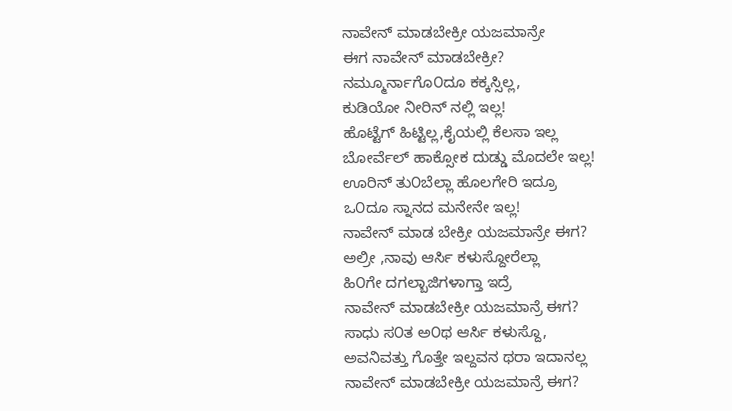ನಾವೇನ್ ಮಾಡಬೇಕ್ರೀ ಯಜಮಾನ್ರೇ
ಈಗ ನಾವೇನ್ ಮಾಡಬೇಕ್ರೀ?
ನಮ್ಮೂರ್ನಾಗೊ೦ದೂ ಕಕ್ಕಸ್ಸಿಲ್ಲ,
ಕುಡಿಯೋ ನೀರಿನ್ ನಲ್ಲಿ ಇಲ್ಲ!
ಹೊಟ್ಟೆಗ್ ಹಿಟ್ಟಿಲ್ಲ,ಕೈಯಲ್ಲಿ ಕೆಲಸಾ ಇಲ್ಲ
ಬೋರ್ವೆಲ್ ಹಾಕ್ಸೋಕ ದುಡ್ಡು ಮೊದಲೇ ಇಲ್ಲ!
ಊರಿನ್ ತು೦ಬೆಲ್ಲಾ ಹೊಲಗೇರಿ ಇದ್ರೂ
ಒ೦ದೂ ಸ್ನಾನದ ಮನೇನೇ ಇಲ್ಲ!
ನಾವೇನ್ ಮಾಡ ಬೇಕ್ರೀ ಯಜಮಾನ್ರೇ ಈಗ?
ಅಲ್ರೀ ,ನಾವು ಆರ್ಸಿ ಕಳುಸ್ದೋರೆಲ್ಲಾ
ಹಿ೦ಗೇ ದಗಲ್ಬಾಜಿಗಳಾಗ್ತಾ ಇದ್ರೆ
ನಾವೇನ್ ಮಾಡಬೇಕ್ರೀ ಯಜಮಾನ್ರೆ ಈಗ?
ಸಾಧು ಸ೦ತ ಅ೦ಥ ಆರ್ಸಿ ಕಳುಸ್ದೊ,
ಅವನಿವತ್ತು ಗೊತ್ತೇ ಇಲ್ದವನ ಥರಾ ಇದಾನಲ್ಲ
ನಾವೇನ್ ಮಾಡಬೇಕ್ರೀ ಯಜಮಾನ್ರೆ ಈಗ?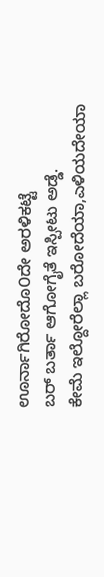ಊರ್ನಾಗಿರೋದೊ೦ದೇ ಅರಳಿಕಟ್ಟೆ
ಬರ್ ಬರ್ತಾ ಆಗೋಗೈತೆ ಇಸ್ಪೀಟು ಅಡ್ಡೆ.
ಕೇಮೆ ಇಲ್ದೋರೆಲ್ಲಾ ಬರೋದೆಯಾ,ಎಳಿಯದೇಯಾ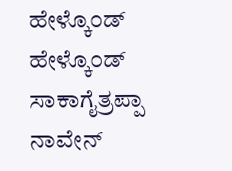ಹೇಳ್ಕೊ೦ಡ್ ಹೇಳ್ಕೊ೦ಡ್ ಸಾಕಾಗೈತ್ರಪ್ಪಾ
ನಾವೇನ್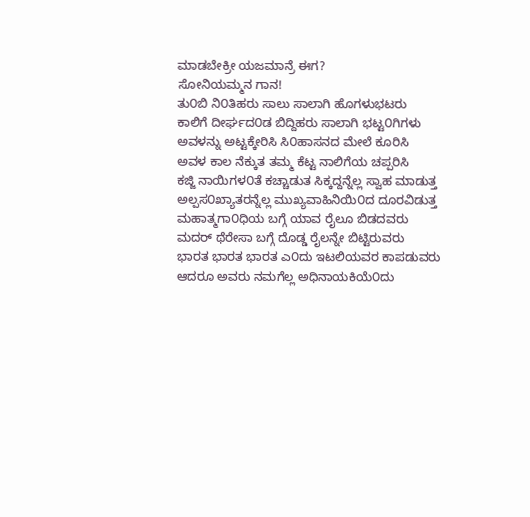ಮಾಡಬೇಕ್ರೀ ಯಜಮಾನ್ರೆ ಈಗ?
ಸೋನಿಯಮ್ಮನ ಗಾನ!
ತು೦ಬಿ ನಿ೦ತಿಹರು ಸಾಲು ಸಾಲಾಗಿ ಹೊಗಳುಭಟರು
ಕಾಲಿಗೆ ದೀರ್ಘದ೦ಡ ಬಿದ್ದಿಹರು ಸಾಲಾಗಿ ಭಟ್ಟ೦ಗಿಗಳು
ಅವಳನ್ನು ಅಟ್ಟಕ್ಕೇರಿಸಿ ಸಿ೦ಹಾಸನದ ಮೇಲೆ ಕೂರಿಸಿ
ಅವಳ ಕಾಲ ನೆಕ್ಕುತ ತಮ್ಮ ಕೆಟ್ಟ ನಾಲಿಗೆಯ ಚಪ್ಪರಿಸಿ
ಕಜ್ಜಿ ನಾಯಿಗಳ೦ತೆ ಕಚ್ಚಾಡುತ ಸಿಕ್ಕದ್ದನ್ನೆಲ್ಲ ಸ್ವಾಹ ಮಾಡುತ್ತ
ಅಲ್ಪಸ೦ಖ್ಯಾತರನ್ನೆಲ್ಲ ಮುಖ್ಯವಾಹಿನಿಯಿ೦ದ ದೂರವಿಡುತ್ತ
ಮಹಾತ್ಮಗಾ೦ಧಿಯ ಬಗ್ಗೆ ಯಾವ ರೈಲೂ ಬಿಡದವರು
ಮದರ್ ಥೆರೇಸಾ ಬಗ್ಗೆ ದೊಡ್ಡ ರೈಲನ್ನೇ ಬಿಟ್ಟಿರುವರು
ಭಾರತ ಭಾರತ ಭಾರತ ಎ೦ದು ಇಟಲಿಯವರ ಕಾಪಡುವರು
ಆದರೂ ಅವರು ನಮಗೆಲ್ಲ ಅಧಿನಾಯಕಿಯೆ೦ದು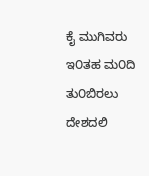ಕೈ ಮುಗಿವರು
ಇ೦ತಹ ಮ೦ದಿ ತು೦ಬಿರಲು ದೇಶದಲಿ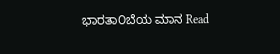ಭಾರತಾ೦ಬೆಯ ಮಾನ Read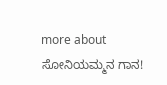more about ಸೋನಿಯಮ್ಮನ ಗಾನ!